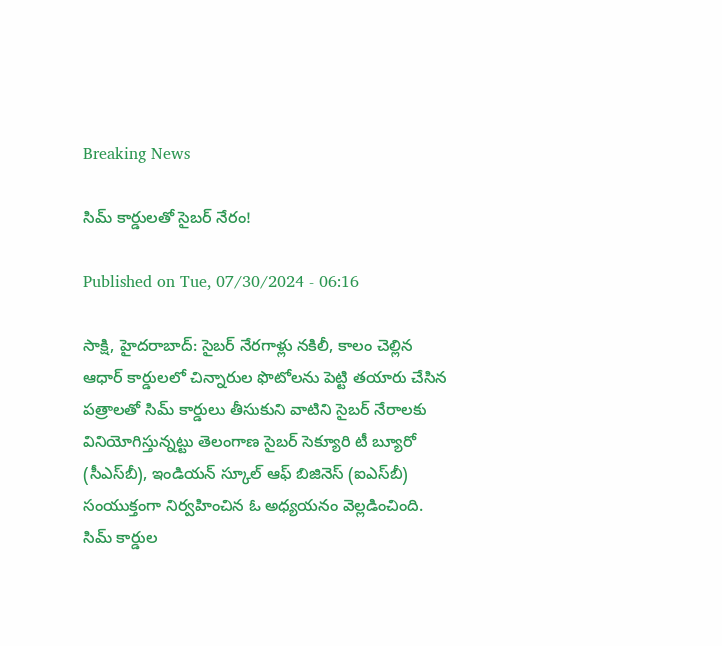Breaking News

సిమ్‌ కార్డులతో సైబర్‌ నేరం!

Published on Tue, 07/30/2024 - 06:16

సాక్షి, హైదరాబాద్‌: సైబర్‌ నేరగాళ్లు నకిలీ, కాలం చెల్లిన ఆధార్‌ కార్డులలో చిన్నారుల ఫొటోలను పెట్టి తయారు చేసిన పత్రాలతో సిమ్‌ కార్డులు తీసుకుని వాటిని సైబర్‌ నేరాలకు వినియోగిస్తున్నట్టు తెలంగాణ సైబర్‌ సెక్యూరి టీ బ్యూరో (సీఎస్‌బీ), ఇండియన్‌ స్కూల్‌ ఆఫ్‌ బిజినెస్‌ (ఐఎస్‌బీ) సంయుక్తంగా నిర్వహించిన ఓ అధ్యయనం వెల్లడించింది. సిమ్‌ కార్డుల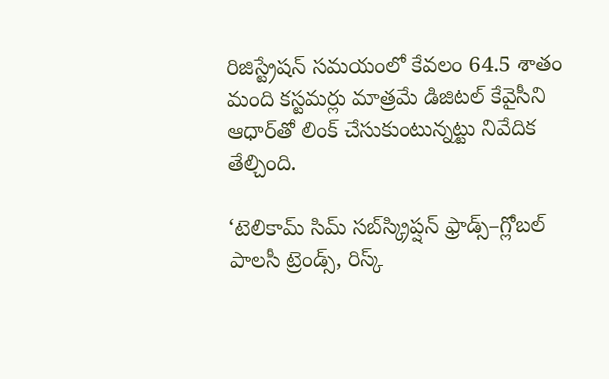రిజిస్ట్రేషన్‌ సమయంలో కేవలం 64.5 శాతం మంది కస్టమర్లు మాత్రమే డిజిటల్‌ కేవైసీని ఆధార్‌తో లింక్‌ చేసుకుంటున్నట్టు నివేదిక తేల్చింది.

‘టెలికామ్‌ సిమ్‌ సబ్‌స్క్రిప్షన్‌ ఫ్రాడ్స్‌–గ్లోబల్‌ పాలసీ ట్రెండ్స్, రిస్క్‌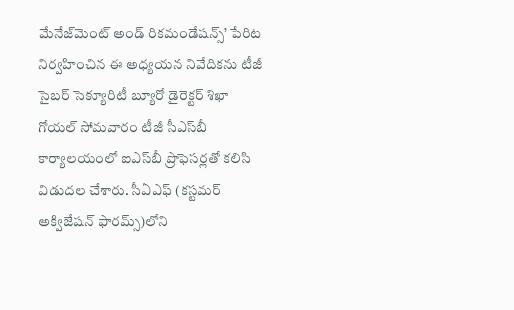మేనేజ్‌మెంట్‌ అండ్‌ రికమండేషన్స్‌’ పేరిట నిర్వహించిన ఈ అధ్యయన నివేదికను టీజీ సైబర్‌ సెక్యూరిటీ బ్యూరో డైరెక్టర్‌ శిఖా గోయల్‌ సోమవారం టీజీ సీఎస్‌బీ కార్యాలయంలో ఐఎస్‌బీ ప్రొఫెసర్లతో కలిసి విడుదల చేశారు. సీఏఎఫ్‌ (కస్టమర్‌ అక్విజేషన్‌ ఫారమ్స్‌)లోని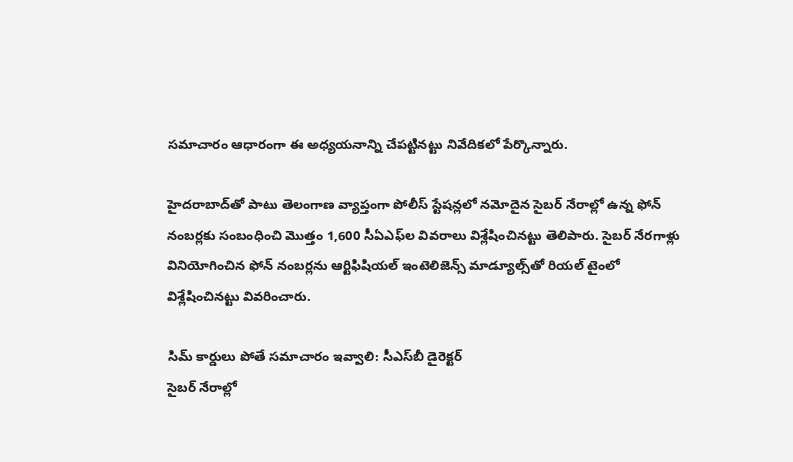సమాచారం ఆధారంగా ఈ అధ్యయనాన్ని చేపట్టినట్టు నివేదికలో పేర్కొన్నారు.

హైదరాబాద్‌తో పాటు తెలంగాణ వ్యాప్తంగా పోలీస్‌ స్టేషన్లలో నమోదైన సైబర్‌ నేరాల్లో ఉన్న ఫోన్‌ నంబర్లకు సంబంధించి మొత్తం 1,600 సీఏఎఫ్‌ల వివరాలు విశ్లేషించినట్టు తెలిపారు. సైబర్‌ నేరగాళ్లు వినియోగించిన ఫోన్‌ నంబర్లను ఆర్టిఫిషియల్‌ ఇంటెలిజెన్స్‌ మాడ్యూల్స్‌తో రియల్‌ టైంలో విశ్లేషించినట్టు వివరించారు.

సిమ్‌ కార్డులు పోతే సమాచారం ఇవ్వాలి: సీఎస్‌బీ డైరెక్టర్‌
సైబర్‌ నేరాల్లో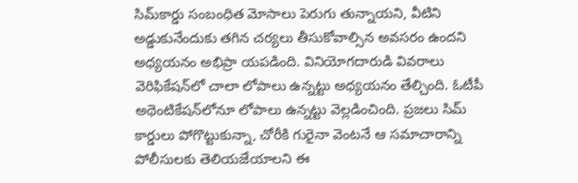సిమ్‌కార్డు సంబంధిత మోసాలు పెరుగు తున్నాయని, వీటిని అడ్డుకునేందుకు తగిన చర్యలు తీసుకోవాల్సిన అవసరం ఉందని అధ్యయనం అభిప్రా యపడింది. వినియోగదారుడి వివరాలు వెరిఫికేషన్‌లో చాలా లోపాలు ఉన్నట్టు అధ్యయనం తేల్చింది. ఓటీపీ అథెంటికేషన్‌లోనూ లోపాలు ఉన్నట్టు వెల్లడించింది. ప్రజలు సిమ్‌ కార్డులు పోగొట్టుకున్నా, చోరీకి గురైనా వెంటనే ఆ సమాచారాన్ని పోలీసులకు తెలియజేయాలని ఈ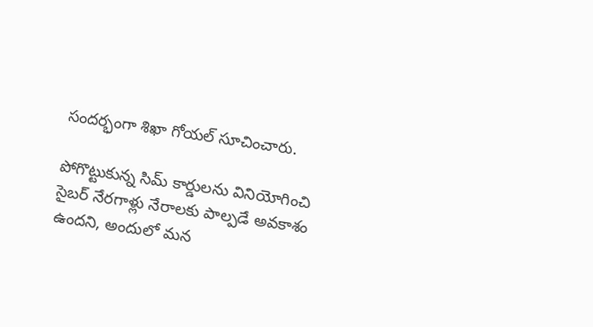సందర్భంగా శిఖా గోయల్‌ సూచించారు.

పోగొట్టుకున్న సిమ్‌ కార్డులను వినియోగించి సైబర్‌ నేరగాళ్లు నేరాలకు పాల్పడే అవకాశం ఉందని, అందులో మన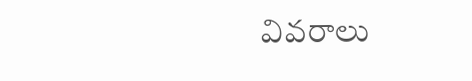వివరాలు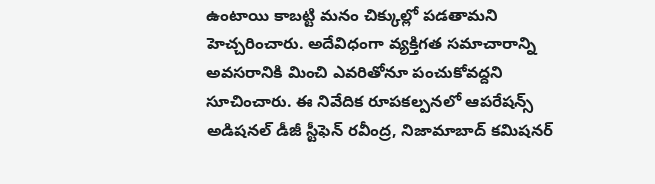ఉంటాయి కాబట్టి మనం చిక్కుల్లో పడతామని హెచ్చరించారు. అదేవిధంగా వ్యక్తిగత సమాచారాన్ని అవసరానికి మించి ఎవరితోనూ పంచుకోవద్దని సూచించారు. ఈ నివేదిక రూపకల్పనలో ఆపరేషన్స్‌ అడిషనల్‌ డీజీ స్టీఫెన్‌ రవీంద్ర, నిజామాబాద్‌ కమిషనర్‌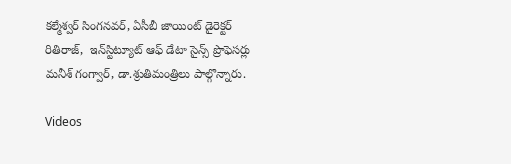కల్మేశ్వర్‌ సింగనవర్, ఏసీబీ జాయింట్‌ డైరెక్టర్‌ రితిరాజ్,  ఇన్‌స్టిట్యూట్‌ ఆఫ్‌ డేటా సైన్స్‌ ప్రొఫెసర్లు మనీశ్‌ గంగ్వార్, డా.శ్రుతిమంత్రిలు పాల్గొన్నారు.

Videos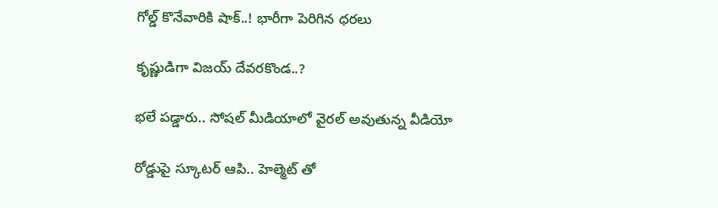గోల్డ్ కొనేవారికి షాక్..! భారీగా పెరిగిన ధరలు

కృష్ణుడిగా విజయ్ దేవరకొండ..?

భలే పడ్డారు.. సోషల్ మీడియాలో వైరల్ అవుతున్న వీడియో

రోడ్డుపై స్కూటర్ ఆపి.. హెల్మెట్ తో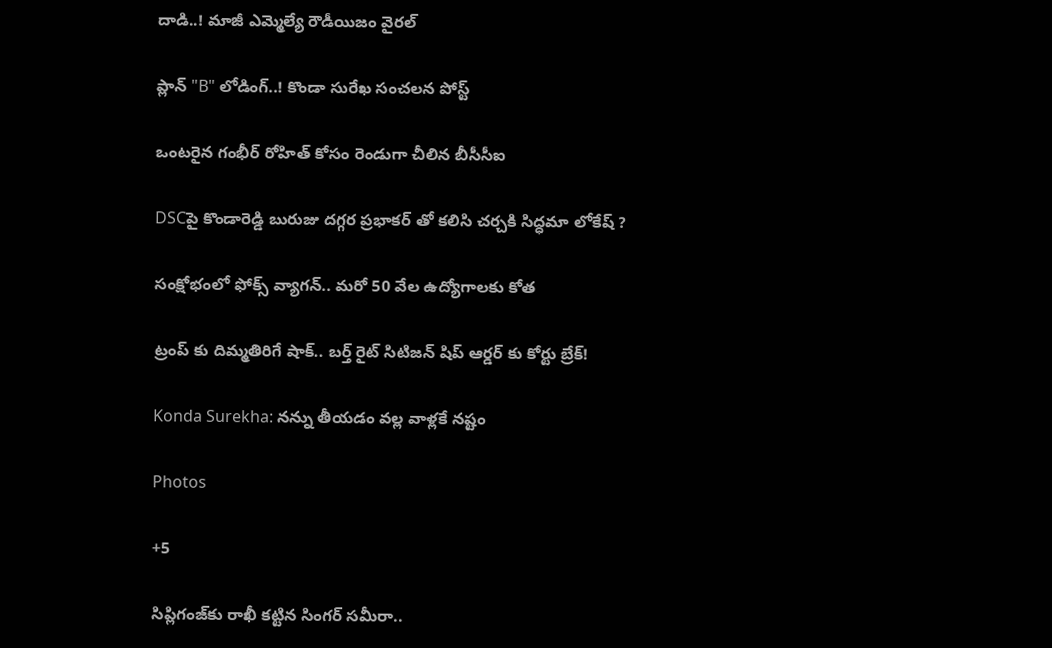దాడి..! మాజీ ఎమ్మెల్యే రౌడీయిజం వైరల్

ప్లాన్ "B" లోడింగ్..! కొండా సురేఖ సంచలన పోస్ట్

ఒంటరైన గంభీర్ రోహిత్ కోసం రెండుగా చీలిన బీసీసీఐ

DSCపై కొండారెడ్డి బురుజు దగ్గర ప్రభాకర్ తో కలిసి చర్చకి సిద్ధమా లోకేష్ ?

సంక్షోభంలో ఫోక్స్ వ్యాగన్.. మరో 50 వేల ఉద్యోగాలకు కోత

ట్రంప్ కు దిమ్మతిరిగే షాక్.. బర్త్ రైట్ సిటిజన్ షిప్ ఆర్డర్ కు కోర్టు బ్రేక్!

Konda Surekha: నన్ను తీయడం వల్ల వాళ్లకే నష్టం

Photos

+5

సిప్లిగంజ్‌కు రాఖీ కట్టిన సింగర్ సమీరా..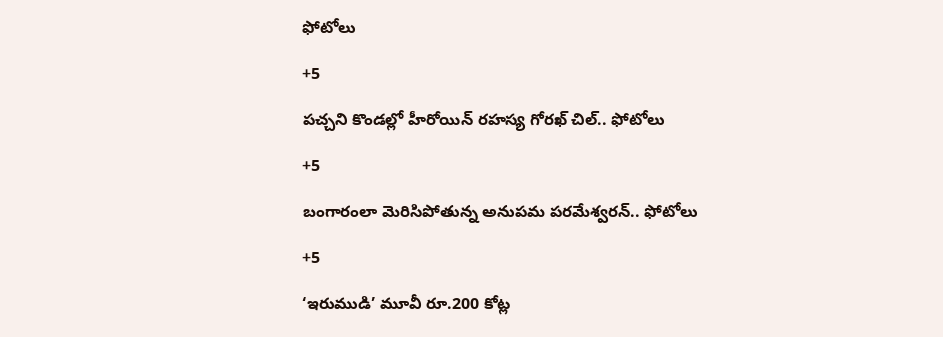ఫోటోలు

+5

పచ్చని కొండల్లో హీరోయిన్ రహస్య గోరఖ్ చిల్.. ఫోటోలు

+5

బంగారంలా మెరిసిపోతున్న అనుపమ పరమేశ్వరన్.. ఫోటోలు

+5

‘ఇరుముడి’ మూవీ రూ.200 కోట్ల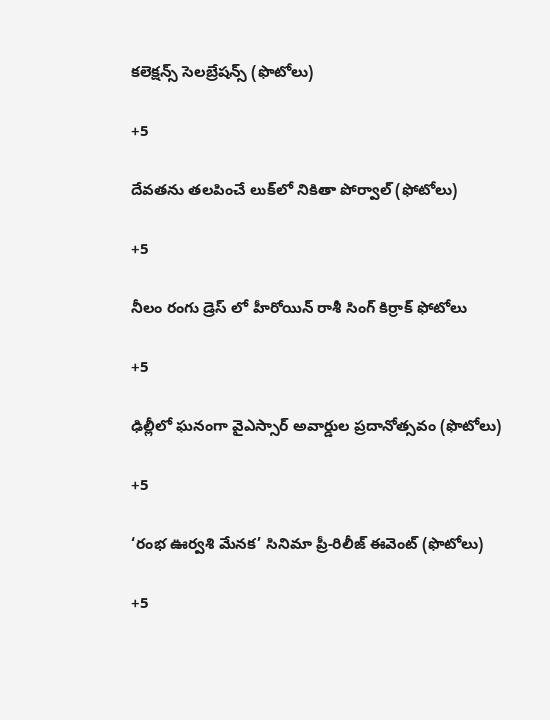కలెక్షన్స్ సెలబ్రేషన్స్ (ఫొటోలు)

+5

దేవతను తలపించే లుక్‌లో నికితా పోర్వాల్‌ (ఫోటోలు)

+5

నీలం రంగు డ్రెస్ లో హీరోయిన్ రాశీ సింగ్ కిర్రాక్ ఫోటోలు

+5

ఢిల్లీలో ఘనంగా వైఎస్సార్‌ అవార్డుల ప్రదానోత్సవం (ఫొటోలు)

+5

‘రంభ ఊర్వశి మేనక’ సినిమా ప్రీ-రిలీజ్ ఈవెంట్‌ (ఫొటోలు)

+5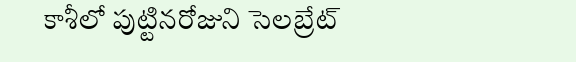కాశీలో పుట్టినరోజుని సెలబ్రేట్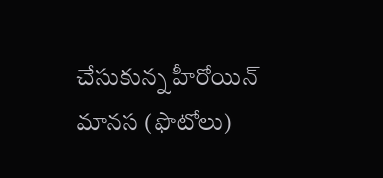చేసుకున్న హీరోయిన్ మానస (ఫొటోలు)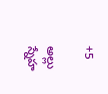+5

అల్లు స్నేహ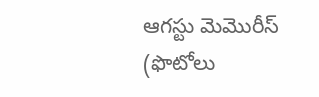ఆగస్టు మెమొరీస్ (ఫొటోలు